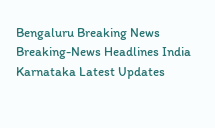Bengaluru Breaking News Breaking-News Headlines India Karnataka Latest Updates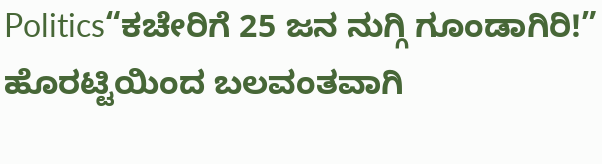Politics“ಕಚೇರಿಗೆ 25 ಜನ ನುಗ್ಗಿ ಗೂಂಡಾಗಿರಿ!” ಹೊರಟ್ಟಿಯಿಂದ ಬಲವಂತವಾಗಿ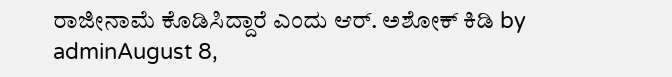ರಾಜೀನಾಮೆ ಕೊಡಿಸಿದ್ದಾರೆ ಎಂದು ಆರ್. ಅಶೋಕ್ ಕಿಡಿ by adminAugust 8,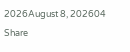2026August 8, 202604 Share